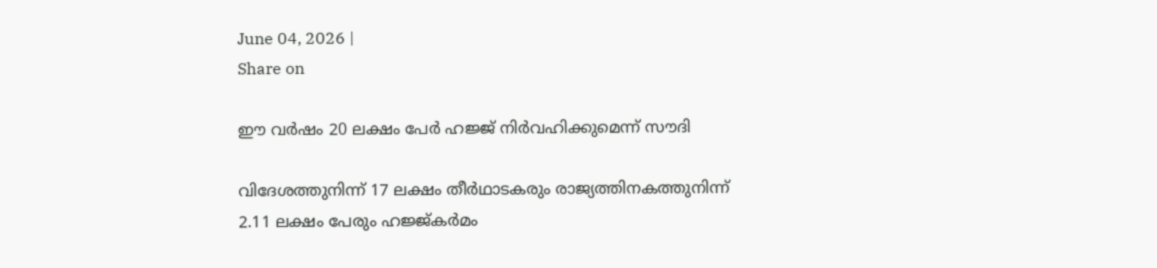June 04, 2026 |
Share on

ഈ വര്‍ഷം 20 ലക്ഷം പേര്‍ ഹജ്ജ് നിര്‍വഹിക്കുമെന്ന് സൗദി

വിദേശത്തുനിന്ന് 17 ലക്ഷം തീര്‍ഥാടകരും രാജ്യത്തിനകത്തുനിന്ന് 2.11 ലക്ഷം പേരും ഹജ്ജ്കര്‍മം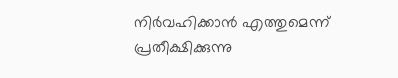നിര്‍വഹിക്കാന്‍ എത്തുമെന്ന് പ്രതീക്ഷിക്കുന്നു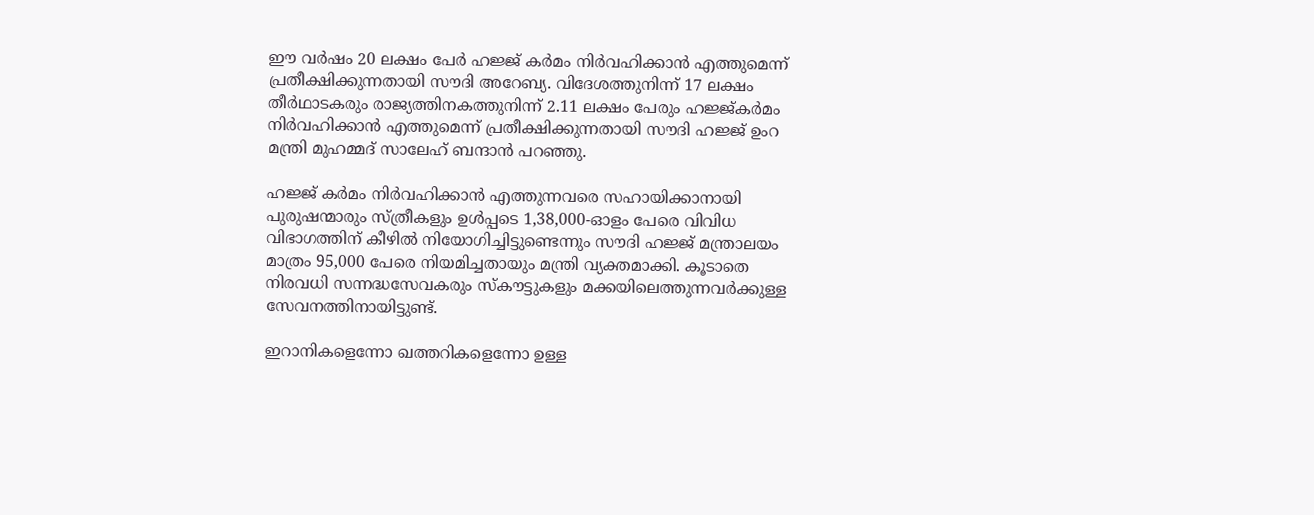ഈ വര്‍ഷം 20 ലക്ഷം പേര്‍ ഹജ്ജ് കര്‍മം നിര്‍വഹിക്കാന്‍ എത്തുമെന്ന് പ്രതീക്ഷിക്കുന്നതായി സൗദി അറേബ്യ. വിദേശത്തുനിന്ന് 17 ലക്ഷം തീര്‍ഥാടകരും രാജ്യത്തിനകത്തുനിന്ന് 2.11 ലക്ഷം പേരും ഹജ്ജ്കര്‍മം നിര്‍വഹിക്കാന്‍ എത്തുമെന്ന് പ്രതീക്ഷിക്കുന്നതായി സൗദി ഹജ്ജ് ഉംറ മന്ത്രി മുഹമ്മദ് സാലേഹ് ബന്ദാന്‍ പറഞ്ഞു.

ഹജ്ജ് കര്‍മം നിര്‍വഹിക്കാന്‍ എത്തുന്നവരെ സഹായിക്കാനായി പുരുഷന്മാരും സ്ത്രീകളും ഉള്‍പ്പടെ 1,38,000-ഓളം പേരെ വിവിധ വിഭാഗത്തിന് കീഴില്‍ നിയോഗിച്ചിട്ടുണ്ടെന്നും സൗദി ഹജ്ജ് മന്ത്രാലയം മാത്രം 95,000 പേരെ നിയമിച്ചതായും മന്ത്രി വ്യക്തമാക്കി. കൂടാതെ നിരവധി സന്നദ്ധസേവകരും സ്‌കൗട്ടുകളും മക്കയിലെത്തുന്നവര്‍ക്കുള്ള സേവനത്തിനായിട്ടുണ്ട്.

ഇറാനികളെന്നോ ഖത്തറികളെന്നോ ഉള്ള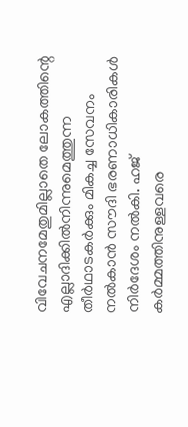വിവേചനമേതുമില്ലാതെ ലോകത്തിന്റെ എല്ലാദിക്കില്‍നിന്നുമെത്തുന്ന തീര്‍ഥാടകര്‍ക്കും മികച്ച സേവനം നല്‍കാന്‍ സൗദി ഭരണാധികാരികള്‍ നിര്‍ദേശം നല്‍കി. ഹജ് കര്‍മ്മത്തിനുള്ളവരെ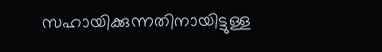സഹായിക്കുന്നതിനായിട്ടുള്ള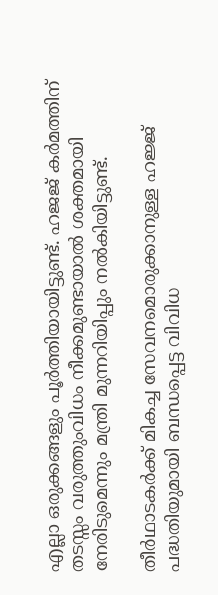എല്ലാ ഒരുക്കങ്ങളും പൂര്‍ത്തിയായിട്ടുണ്ട്. ഹജജ് കര്‍മത്തിന് തടസ്സം വരുത്തുംവിധം നീക്കമുണ്ടായാല്‍ ശക്തമായി നേരിടുമെന്നും മന്ത്രി മുന്നറിയിപ്പും നല്‍കിയിട്ടുണ്ട്.

തീര്‍ഥാടകര്‍ക്ക് മികച്ച സേവനമൊരുക്കാനുള്ള ഹജ്ജ് പദ്ധതിയുമായി ബന്ധപ്പെട്ട വിവിധ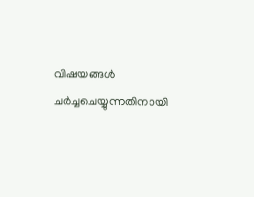വിഷയങ്ങള്‍ ചര്‍ച്ചചെയ്യുന്നതിനായി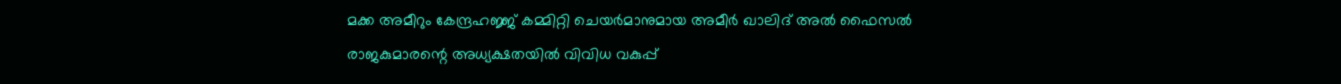മക്ക അമീറും കേന്ദ്രഹജ്ജ് കമ്മിറ്റി ചെയര്‍മാനുമായ അമീര്‍ ഖാലിദ് അല്‍ ഫൈസല്‍ രാജകുമാരന്റെ അധ്യക്ഷതയില്‍ വിവിധ വകുപ്പ്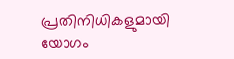പ്രതിനിധികളുമായി യോഗം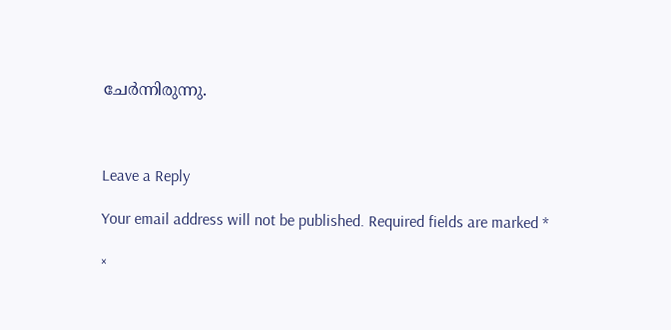ചേര്‍ന്നിരുന്നു.



Leave a Reply

Your email address will not be published. Required fields are marked *

×